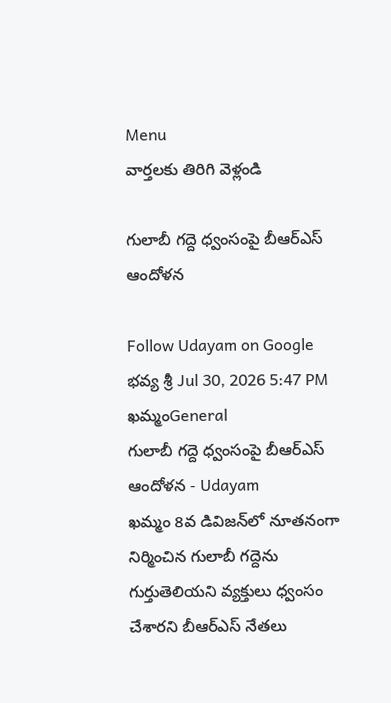Menu
వార్తలకు తిరిగి వెళ్లండి

గులాబీ గద్దె ధ్వంసంపై బీఆర్ఎస్ ఆందోళన

Follow Udayam on Google
భవ్య శ్రీ Jul 30, 2026 5:47 PM ఖమ్మంGeneral
గులాబీ గద్దె ధ్వంసంపై బీఆర్ఎస్ ఆందోళన - Udayam
ఖమ్మం 8వ డివిజన్‌లో నూతనంగా నిర్మించిన గులాబీ గద్దెను గుర్తుతెలియని వ్యక్తులు ధ్వంసం చేశారని బీఆర్ఎస్ నేతలు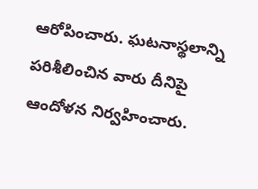ఆరోపించారు. ఘటనాస్థలాన్ని పరిశీలించిన వారు దీనిపై ఆందోళన నిర్వహించారు.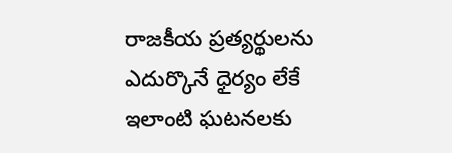రాజకీయ ప్రత్యర్థులను ఎదుర్కొనే ధైర్యం లేకే ఇలాంటి ఘటనలకు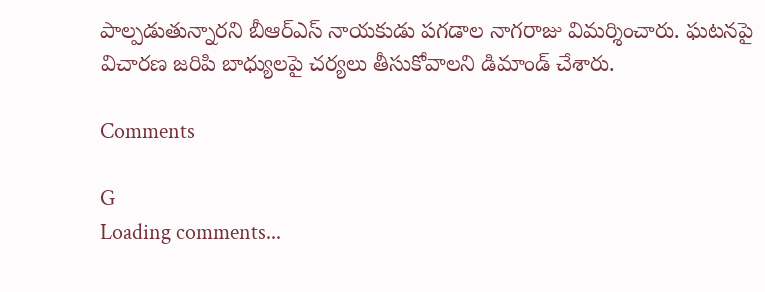పాల్పడుతున్నారని బీఆర్ఎస్ నాయకుడు పగడాల నాగరాజు విమర్శించారు. ఘటనపై విచారణ జరిపి బాధ్యులపై చర్యలు తీసుకోవాలని డిమాండ్ చేశారు.

Comments

G
Loading comments...